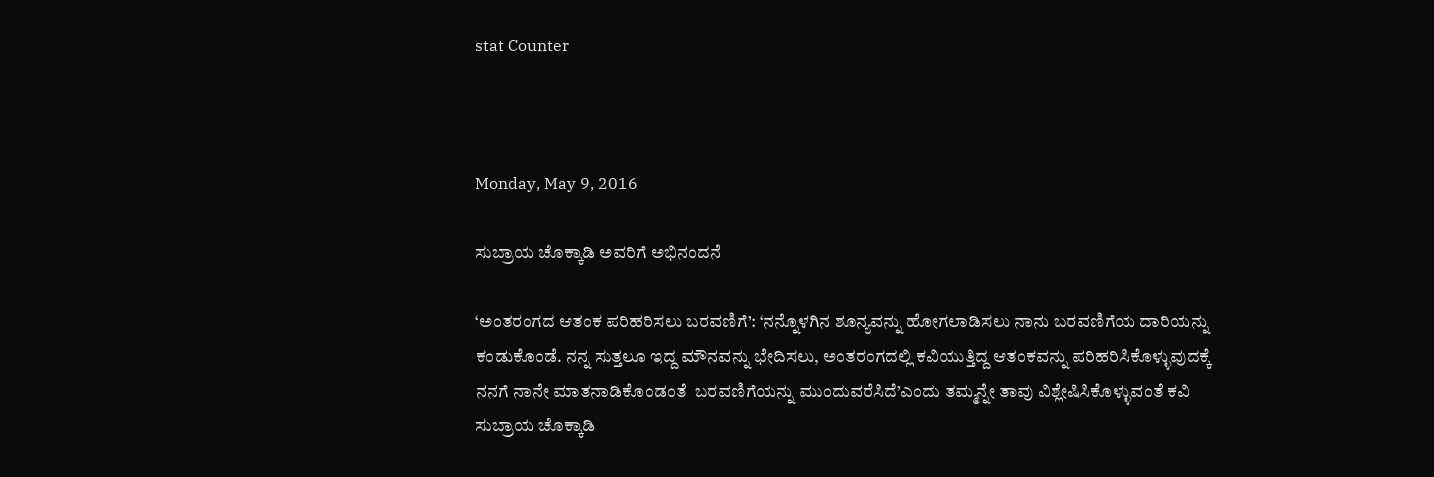stat Counter



Monday, May 9, 2016

ಸುಬ್ರಾಯ ಚೊಕ್ಕಾಡಿ ಅವರಿಗೆ ಅಭಿನಂದನೆ

‘ಅಂತರಂಗದ ಆತಂಕ ಪರಿಹರಿಸಲು ಬರವಣಿಗೆ’: ‘ನನ್ನೊಳಗಿನ ಶೂನ್ಯವನ್ನು ಹೋಗಲಾಡಿಸಲು ನಾನು ಬರವಣಿಗೆಯ ದಾರಿಯನ್ನು ಕಂಡುಕೊಂಡೆ. ನನ್ನ ಸುತ್ತಲೂ ಇದ್ದ ಮೌನವನ್ನು ಭೇದಿಸಲು, ಅಂತರಂಗದಲ್ಲಿ ಕವಿಯುತ್ತಿದ್ದ ಆತಂಕವನ್ನು ಪರಿಹರಿಸಿಕೊಳ್ಳುವುದಕ್ಕೆ ನನಗೆ ನಾನೇ ಮಾತನಾಡಿಕೊಂಡಂತೆ  ಬರವಣಿಗೆಯನ್ನು ಮುಂದುವರೆಸಿದೆ’ಎಂದು ತಮ್ಮನ್ನೇ ತಾವು ವಿಶ್ಲೇಷಿಸಿಕೊಳ್ಳುವಂತೆ ಕವಿ ಸುಬ್ರಾಯ ಚೊಕ್ಕಾಡಿ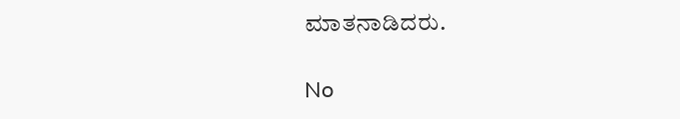ಮಾತನಾಡಿದರು.

No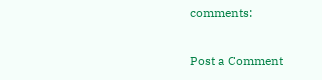comments:

Post a Comment